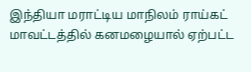இந்தியா மராட்டிய மாநிலம் ராய்கட் மாவட்டத்தில் கனமழையால் ஏற்பட்ட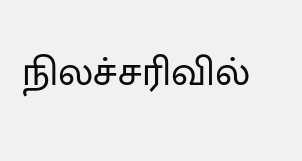நிலச்சரிவில்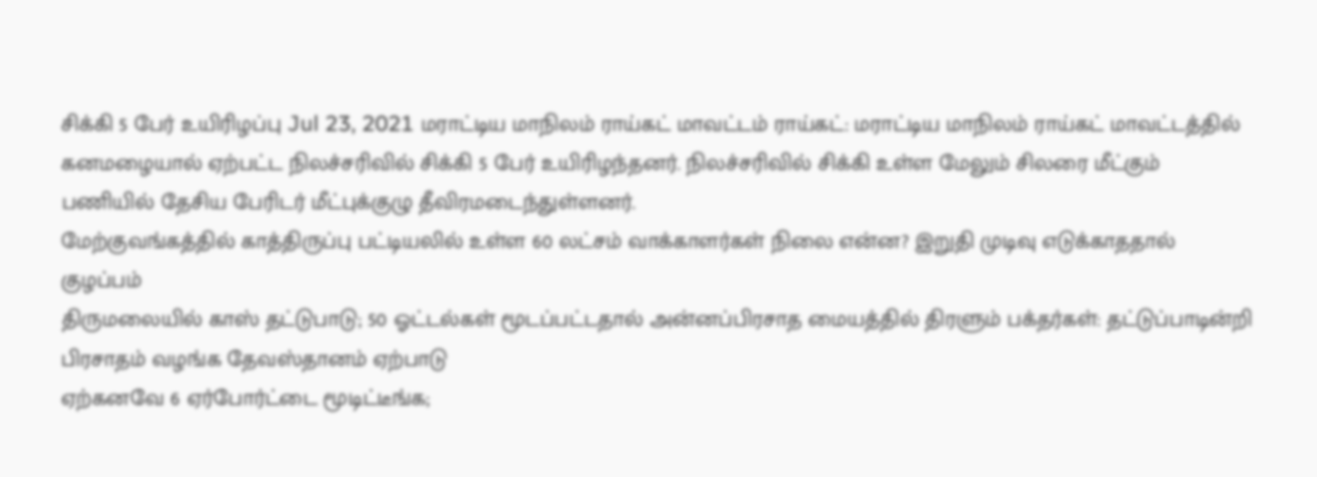சிக்கி 5 பேர் உயிரிழப்பு Jul 23, 2021 மராட்டிய மாநிலம் ராய்கட் மாவட்டம் ராய்கட்: மராட்டிய மாநிலம் ராய்கட் மாவட்டத்தில் கனமழையால் ஏற்பட்ட நிலச்சரிவில் சிக்கி 5 பேர் உயிரிழந்தனர். நிலச்சரிவில் சிக்கி உள்ள மேலும் சிலரை மீட்கும் பணியில் தேசிய பேரிடர் மீட்புக்குழு தீவிரமடைந்துள்ளனர்.
மேற்குவங்கத்தில் காத்திருப்பு பட்டியலில் உள்ள 60 லட்சம் வாக்காளர்கள் நிலை என்ன? இறுதி முடிவு எடுக்காததால் குழப்பம்
திருமலையில் காஸ் தட்டுபாடு; 50 ஓட்டல்கள் மூடப்பட்டதால் அன்னப்பிரசாத மையத்தில் திரளும் பக்தர்கள்: தட்டுப்பாடின்றி பிரசாதம் வழங்க தேவஸ்தானம் ஏற்பாடு
ஏற்கனவே 6 ஏர்போர்ட்டை மூடிட்டீங்க;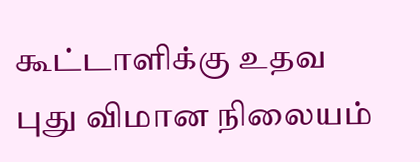கூட்டாளிக்கு உதவ புது விமான நிலையம்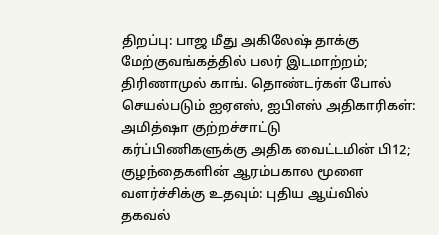திறப்பு: பாஜ மீது அகிலேஷ் தாக்கு
மேற்குவங்கத்தில் பலர் இடமாற்றம்; திரிணாமுல் காங். தொண்டர்கள் போல் செயல்படும் ஐஏஎஸ், ஐபிஎஸ் அதிகாரிகள்: அமித்ஷா குற்றச்சாட்டு
கர்ப்பிணிகளுக்கு அதிக வைட்டமின் பி12; குழந்தைகளின் ஆரம்பகால மூளை வளர்ச்சிக்கு உதவும்: புதிய ஆய்வில் தகவல்